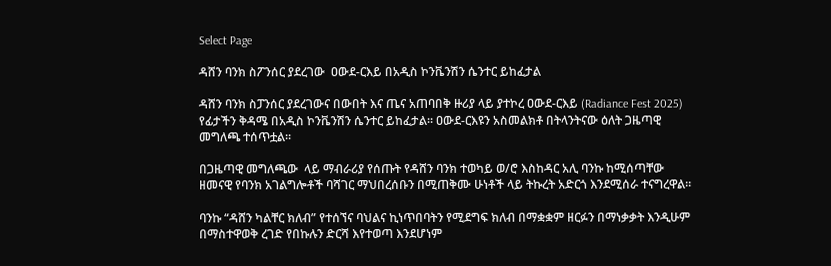Select Page

ዳሸን ባንክ ስፖንሰር ያደረገው  ዐውደ-ርእይ በአዲስ ኮንቬንሽን ሴንተር ይከፈታል

ዳሸን ባንክ ስፓንሰር ያደረገውና በውበት እና ጤና አጠባበቅ ዙሪያ ላይ ያተኮረ ዐውደ-ርእይ (Radiance Fest 2025) የፊታችን ቅዳሜ በአዲስ ኮንቬንሽን ሴንተር ይከፈታል። ዐውደ-ርእዩን አስመልክቶ በትላንትናው ዕለት ጋዜጣዊ መግለጫ ተሰጥቷል።

በጋዜጣዊ መግለጫው  ላይ ማብራሪያ የሰጡት የዳሸን ባንክ ተወካይ ወ/ሮ እስከዳር አሊ ባንኩ ከሚሰጣቸው ዘመናዊ የባንክ አገልግሎቶች ባሻገር ማህበረሰቡን በሚጠቅሙ ሁነቶች ላይ ትኩረት አድርጎ እንደሚሰራ ተናግረዋል።

ባንኩ “ዳሸን ካልቸር ክለብ” የተሰኘና ባህልና ኪነጥበባትን የሚደግፍ ክለብ በማቋቋም ዘርፉን በማነቃቃት እንዲሁም በማስተዋወቅ ረገድ የበኩሉን ድርሻ እየተወጣ እንደሆነም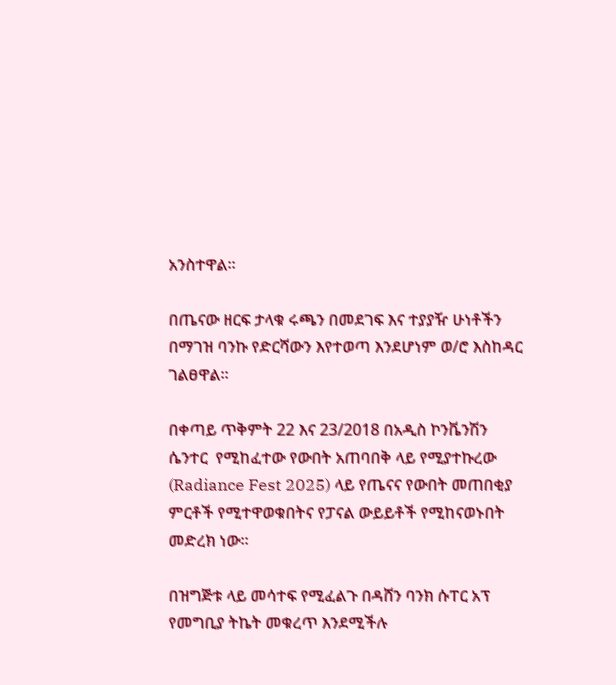አንስተዋል።

በጤናው ዘርፍ ታላቁ ሩጫን በመደገፍ እና ተያያዥ ሁነቶችን በማገዝ ባንኩ የድርሻውን እየተወጣ እንደሆነም ወ/ሮ እስከዳር ገልፀዋል።

በቀጣይ ጥቅምት 22 እና 23/2018 በአዲስ ኮንቬንሽን ሴንተር  የሚከፈተው የውበት አጠባበቅ ላይ የሚያተኩረው (Radiance Fest 2025) ላይ የጤናና የውበት መጠበቂያ ምርቶች የሚተዋወቁበትና የፓናል ውይይቶች የሚከናወኑበት መድረክ ነው።

በዝግጅቱ ላይ መሳተፍ የሚፈልጉ በዳሸን ባንክ ሱፐር አፕ የመግቢያ ትኬት መቁረጥ እንደሚችሉ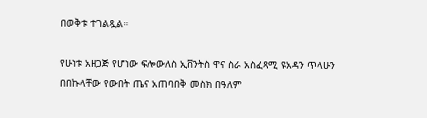በወቅቱ ተገልጿል።

የሁነቱ አዘጋጅ የሆነው ፍሎውለስ ኢቨንትስ ዋና ስራ አስፈጻሚ ዩአዳን ጥላሁን በበኩላቸው የውበት ጤና አጠባበቅ መስክ በዓለም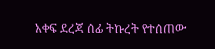አቀፍ ደረጃ ሰፊ ትኩረት የተሰጠው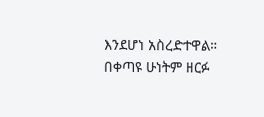እንደሆነ አስረድተዋል። በቀጣዩ ሁነትም ዘርፉ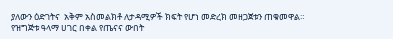ያለውን ዕድገትና  አቅም አስመልክቶ ለታዳሚዎች ክፍት የሆነ መድረክ መዘጋጀቱን ጠቁመዋል። የዝግጅቱ ዓላማ ሀገር በቀል የጤናና ውበት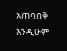አጠባበቅ እንዲሁም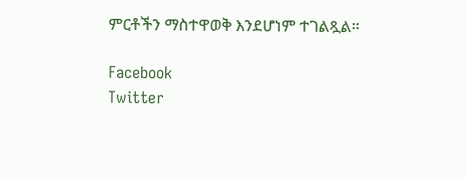ምርቶችን ማስተዋወቅ እንደሆነም ተገልጿል።

Facebook
Twitter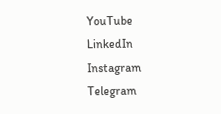YouTube
LinkedIn
Instagram
Telegram